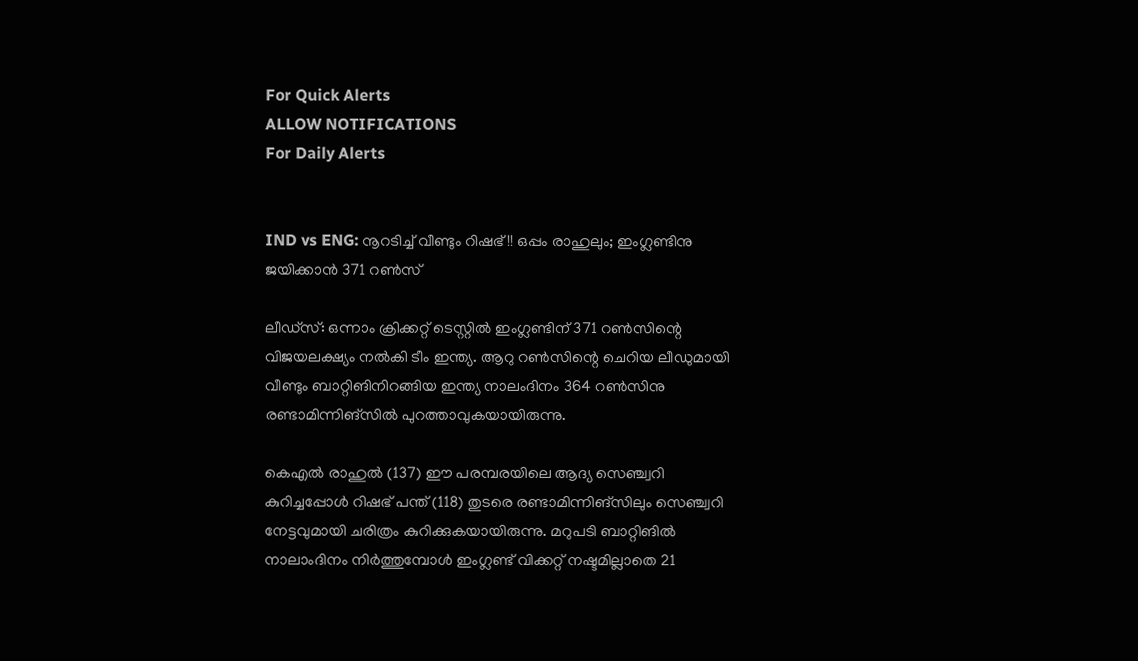For Quick Alerts
ALLOW NOTIFICATIONS
For Daily Alerts


IND vs ENG: നൂറടിച്ച് വീണ്ടും റിഷഭ്!! ഒപ്പം രാഹുലും; ഇംഗ്ലണ്ടിനു ജയിക്കാന്‍ 371 റണ്‍സ്

ലീഡ്സ്: ഒന്നാം ക്രിക്കറ്റ് ടെസ്റ്റില്‍ ഇംഗ്ലണ്ടിന് 371 റണ്‍സിന്റെ വിജയലക്ഷ്യം നല്‍കി ടീം ഇന്ത്യ. ആറു റണ്‍സിന്റെ ചെറിയ ലീഡുമായി വീണ്ടും ബാറ്റിങിനിറങ്ങിയ ഇന്ത്യ നാലംദിനം 364 റണ്‍സിനു രണ്ടാമിന്നിങ്‌സില്‍ പുറത്താവുകയായിരുന്നു.

കെഎല്‍ രാഹുല്‍ (137) ഈ പരമ്പരയിലെ ആദ്യ സെഞ്ച്വറി കുറിച്ചപ്പോള്‍ റിഷഭ് പന്ത് (118) തുടരെ രണ്ടാമിന്നിങ്‌സിലും സെഞ്ച്വറി നേട്ടവുമായി ചരിത്രം കുറിക്കുകയായിരുന്നു. മറുപടി ബാറ്റിങില്‍ നാലാംദിനം നിര്‍ത്തുമ്പോള്‍ ഇംഗ്ലണ്ട് വിക്കറ്റ് നഷ്ടമില്ലാതെ 21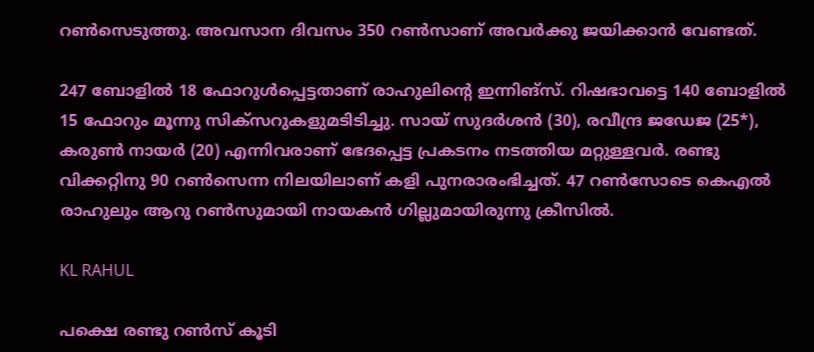റണ്‍സെടുത്തു. അവസാന ദിവസം 350 റണ്‍സാണ് അവര്‍ക്കു ജയിക്കാന്‍ വേണ്ടത്.

247 ബോളില്‍ 18 ഫോറുള്‍പ്പെട്ടതാണ് രാഹുലിന്റെ ഇന്നിങ്‌സ്. റിഷഭാവട്ടെ 140 ബോളില്‍ 15 ഫോറും മൂന്നു സിക്‌സറുകളുമടിടിച്ചു. സായ് സുദര്‍ശന്‍ (30), രവീന്ദ്ര ജഡേജ (25*), കരുണ്‍ നായര്‍ (20) എന്നിവരാണ് ഭേദപ്പെട്ട പ്രകടനം നടത്തിയ മറ്റുള്ളവര്‍. രണ്ടു വിക്കറ്റിനു 90 റണ്‍സെന്ന നിലയിലാണ് കളി പുനരാരംഭിച്ചത്. 47 റണ്‍സോടെ കെഎല്‍ രാഹുലും ആറു റണ്‍സുമായി നായകന്‍ ഗില്ലുമായിരുന്നു ക്രീസില്‍.

KL RAHUL

പക്ഷെ രണ്ടു റണ്‍സ് കൂടി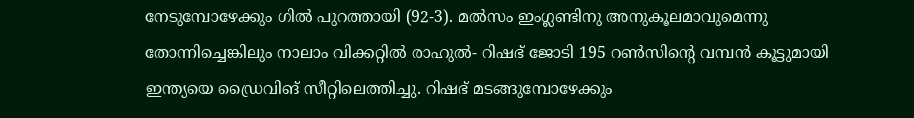നേടുമ്പോഴേക്കും ഗില്‍ പുറത്തായി (92-3). മല്‍സം ഇംഗ്ലണ്ടിനു അനുകൂലമാവുമെന്നു തോന്നിച്ചെങ്കിലും നാലാം വിക്കറ്റില്‍ രാഹുല്‍- റിഷഭ് ജോടി 195 റണ്‍സിന്റെ വമ്പന്‍ കൂട്ടുമായി ഇന്ത്യയെ ഡ്രൈവിങ് സീറ്റിലെത്തിച്ചു. റിഷഭ് മടങ്ങുമ്പോഴേക്കും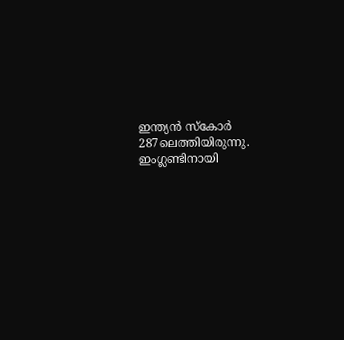ഇന്ത്യന്‍ സ്‌കോര്‍ 287ലെത്തിയിരുന്നു. ഇംഗ്ലണ്ടിനായി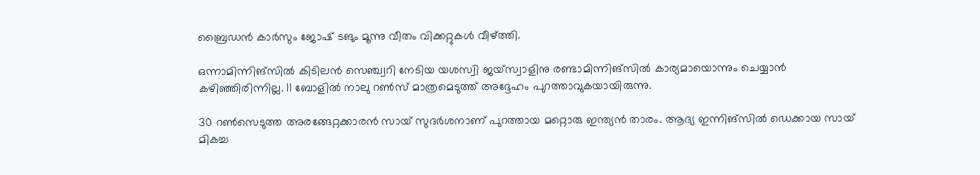ബ്രൈഡന്‍ കാര്‍സും ജോഷ് ടങും മൂന്നു വീതം വിക്കറ്റുകള്‍ വീഴ്ത്തി.

ഒന്നാമിന്നിങ്‌സില്‍ കിടിലന്‍ സെഞ്ച്വറി നേടിയ യശസ്വി ജയ്‌സ്വാളിനു രണ്ടാമിന്നിങ്‌സില്‍ കാര്യമായൊന്നും ചെയ്യാന്‍ കഴിഞ്ഞിരിന്നില്ല. 11 ബോളില്‍ നാലു റണ്‍സ് മാത്രമെടുത്ത് അദ്ദേഹം പുറത്താവുകയായിരുന്നു.

30 റണ്‍സെടുത്ത അരങ്ങേറ്റക്കാരന്‍ സായ് സുദര്‍ശനാണ് പുറത്തായ മറ്റൊരു ഇന്ത്യന്‍ താരം. ആദ്യ ഇന്നിങ്‌സില്‍ ഡെക്കായ സായ് മികച്ച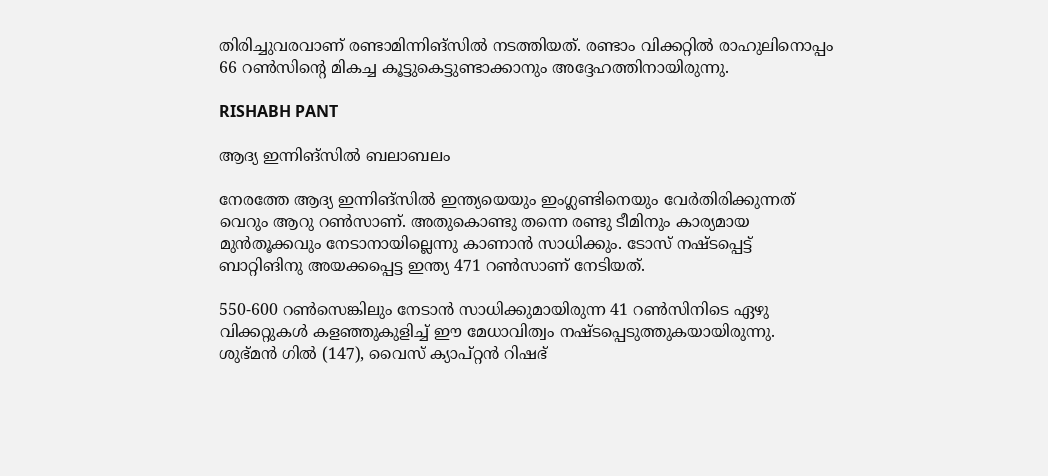തിരിച്ചുവരവാണ് രണ്ടാമിന്നിങ്‌സില്‍ നടത്തിയത്. രണ്ടാം വിക്കറ്റില്‍ രാഹുലിനൊപ്പം 66 റണ്‍സിന്റെ മികച്ച കൂട്ടുകെട്ടുണ്ടാക്കാനും അദ്ദേഹത്തിനായിരുന്നു.

RISHABH PANT

ആദ്യ ഇന്നിങ്‌സില്‍ ബലാബലം

നേരത്തേ ആദ്യ ഇന്നിങ്‌സില്‍ ഇന്ത്യയെയും ഇംഗ്ലണ്ടിനെയും വേര്‍തിരിക്കുന്നത് വെറും ആറു റണ്‍സാണ്. അതുകൊണ്ടു തന്നെ രണ്ടു ടീമിനും കാര്യമായ മുന്‍തൂക്കവും നേടാനായില്ലെന്നു കാണാന്‍ സാധിക്കും. ടോസ് നഷ്ടപ്പെട്ട് ബാറ്റിങിനു അയക്കപ്പെട്ട ഇന്ത്യ 471 റണ്‍സാണ് നേടിയത്.

550-600 റണ്‍സെങ്കിലും നേടാന്‍ സാധിക്കുമായിരുന്ന 41 റണ്‍സിനിടെ ഏഴു വിക്കറ്റുകള്‍ കളഞ്ഞുകുളിച്ച് ഈ മേധാവിത്വം നഷ്ടപ്പെടുത്തുകയായിരുന്നു. ശുഭ്മന്‍ ഗില്‍ (147), വൈസ് ക്യാപ്റ്റന്‍ റിഷഭ്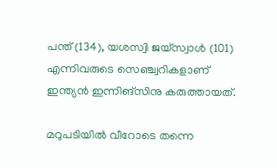പന്ത് (134), യശസ്വി ജയ്‌സ്വാള്‍ (101) എന്നിവരുടെ സെഞ്ച്വറികളാണ് ഇന്ത്യന്‍ ഇന്നിങ്‌സിനു കരുത്തായത്.

മറുപടിയില്‍ വീറോടെ തന്നെ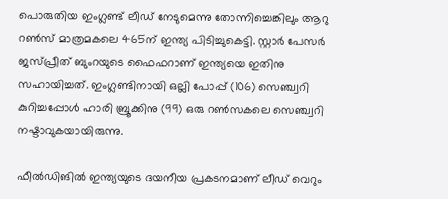പൊരുതിയ ഇംഗ്ലണ്ട് ലീഡ് നേടുമെന്നു തോന്നിച്ചെങ്കിലും ആറു റണ്‍സ് മാത്രമകലെ 465ന് ഇന്ത്യ പിടിച്ചുകെട്ടി. സ്റ്റാര്‍ പേസര്‍ ജസ്പ്രീത് ബുംറയുടെ ഫൈഫറാണ് ഇന്ത്യയെ ഇതിനു സഹായിച്ചത്. ഇംഗ്ലണ്ടിനായി ഒല്ലി പോപ്പ് (106) സെഞ്ച്വറി കുറിച്ചപ്പോള്‍ ഹാരി ബ്രൂക്കിനു (99) ഒരു റണ്‍സകലെ സെഞ്ച്വറി നഷ്ടാവുകയായിരുന്നു.

ഫീല്‍ഡിങില്‍ ഇന്ത്യയുടെ ദയനീയ പ്രകടനമാണ് ലീഡ് വെറും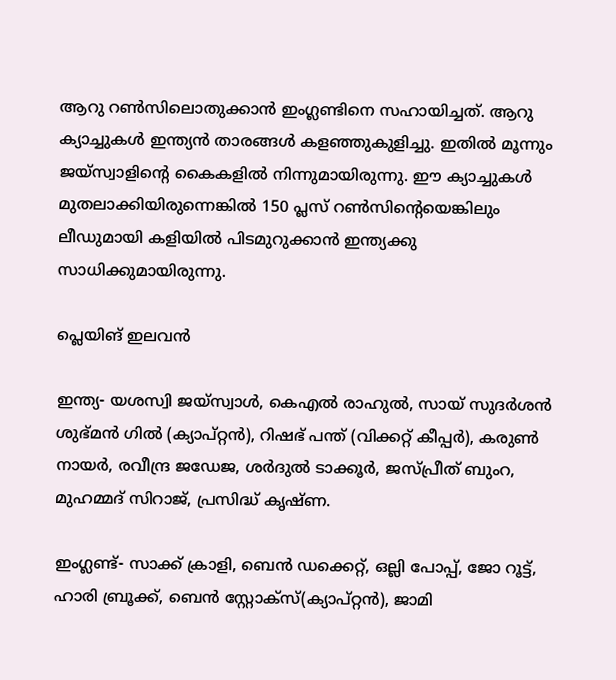ആറു റണ്‍സിലൊതുക്കാന്‍ ഇംഗ്ലണ്ടിനെ സഹായിച്ചത്. ആറു ക്യാച്ചുകള്‍ ഇന്ത്യന്‍ താരങ്ങള്‍ കളഞ്ഞുകുളിച്ചു. ഇതില്‍ മൂന്നും ജയ്‌സ്വാളിന്റെ കൈകളില്‍ നിന്നുമായിരുന്നു. ഈ ക്യാച്ചുകള്‍ മുതലാക്കിയിരുന്നെങ്കില്‍ 150 പ്ലസ് റണ്‍സിന്റെയെങ്കിലും ലീഡുമായി കളിയില്‍ പിടമുറുക്കാന്‍ ഇന്ത്യക്കു സാധിക്കുമായിരുന്നു.

പ്ലെയിങ് ഇലവന്‍

ഇന്ത്യ- യശസ്വി ജയ്സ്വാള്‍, കെഎല്‍ രാഹുല്‍, സായ് സുദര്‍ശന്‍ ശുഭ്മന്‍ ഗില്‍ (ക്യാപ്റ്റന്‍), റിഷഭ് പന്ത് (വിക്കറ്റ് കീപ്പര്‍), കരുണ്‍ നായര്‍, രവീന്ദ്ര ജഡേജ, ശര്‍ദുല്‍ ടാക്കൂര്‍, ജസ്പ്രീത് ബുംറ, മുഹമ്മദ് സിറാജ്, പ്രസിദ്ധ് കൃഷ്ണ.

ഇംഗ്ലണ്ട്- സാക്ക് ക്രാളി, ബെന്‍ ഡക്കെറ്റ്, ഒല്ലി പോപ്പ്, ജോ റൂട്ട്, ഹാരി ബ്രൂക്ക്, ബെന്‍ സ്റ്റോക്സ്(ക്യാപ്റ്റന്‍), ജാമി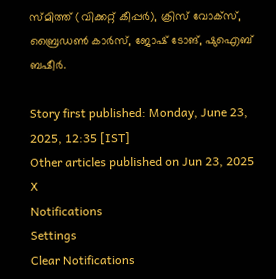സ്മിത്ത് (വിക്കറ്റ് കീപ്പര്‍), ക്രിസ് വോക്സ്, ബ്രൈഡണ്‍ കാര്‍സ്, ജോഷ് ടോങ്, ഷുഐബ് ബഷീര്‍.

Story first published: Monday, June 23, 2025, 12:35 [IST]
Other articles published on Jun 23, 2025
X
Notifications
Settings
Clear Notifications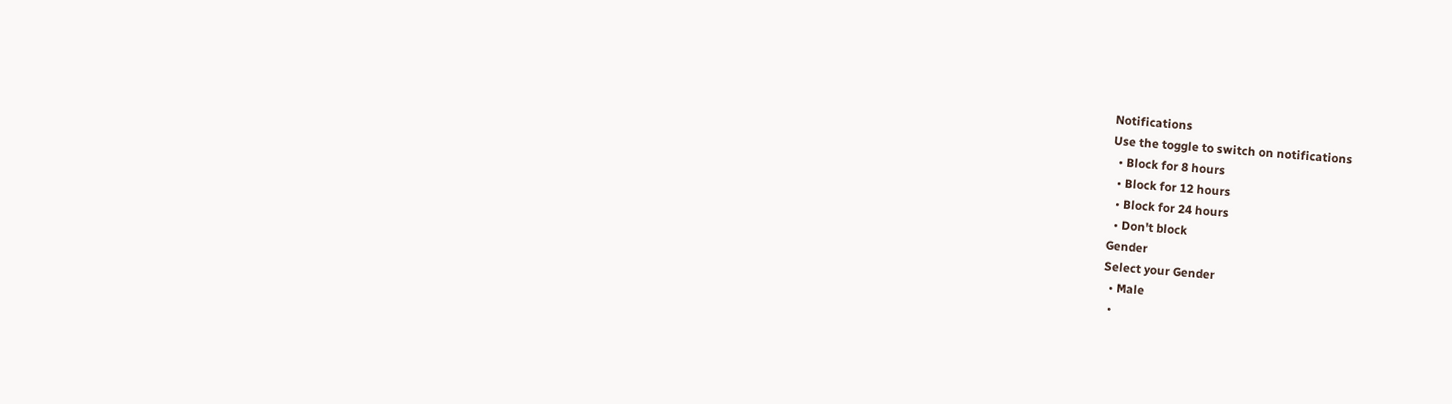Notifications
Use the toggle to switch on notifications
  • Block for 8 hours
  • Block for 12 hours
  • Block for 24 hours
  • Don't block
Gender
Select your Gender
  • Male
  •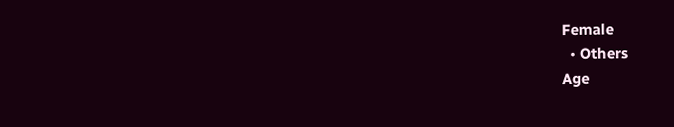Female
  • Others
Age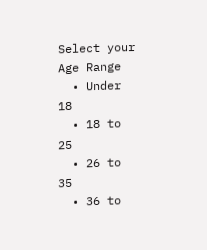Select your Age Range
  • Under 18
  • 18 to 25
  • 26 to 35
  • 36 to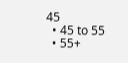45
  • 45 to 55
  • 55+